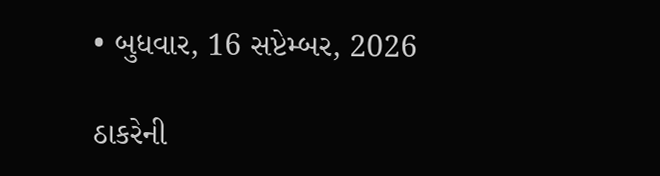• બુધવાર, 16 સપ્ટેમ્બર, 2026

ઠાકરેની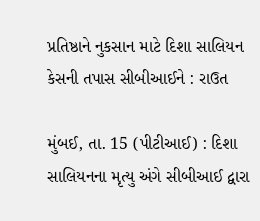પ્રતિષ્ઠાને નુકસાન માટે દિશા સાલિયન કેસની તપાસ સીબીઆઈને : રાઉત

મુંબઈ, તા. 15 (પીટીઆઈ) : દિશા સાલિયનના મૃત્યુ અંગે સીબીઆઈ દ્વારા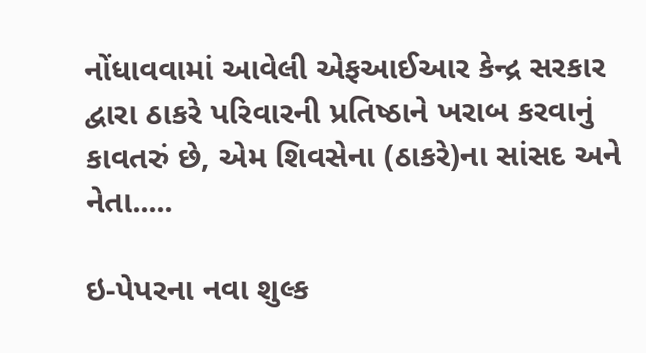નોંધાવવામાં આવેલી એફઆઈઆર કેન્દ્ર સરકાર દ્વારા ઠાકરે પરિવારની પ્રતિષ્ઠાને ખરાબ કરવાનું કાવતરું છે, એમ શિવસેના (ઠાકરે)ના સાંસદ અને નેતા.....

ઇ-પેપરના નવા શુલ્ક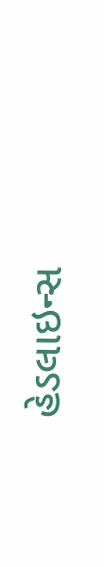હેડલાઇન્સ